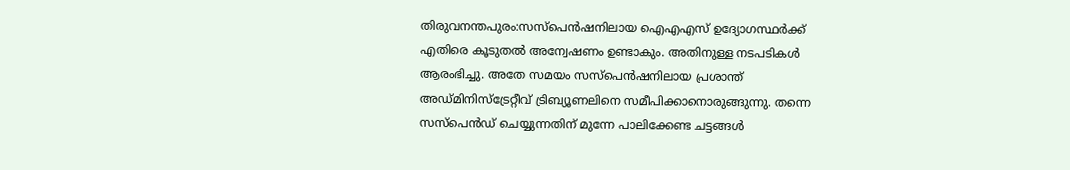തിരുവനന്തപുരം:സസ്പെൻഷനിലായ ഐഎഎസ് ഉദ്യോഗസ്ഥർക്ക് എതിരെ കൂടുതൽ അന്വേഷണം ഉണ്ടാകും. അതിനുള്ള നടപടികൾ ആരംഭിച്ചു. അതേ സമയം സസ്പെൻഷനിലായ പ്രശാന്ത് അഡ്മിനിസ്ട്രേറ്റീവ് ട്രിബ്യൂണലിനെ സമീപിക്കാനൊരുങ്ങുന്നു. തന്നെ സസ്പെൻഡ് ചെയ്യുന്നതിന് മുന്നേ പാലിക്കേണ്ട ചട്ടങ്ങൾ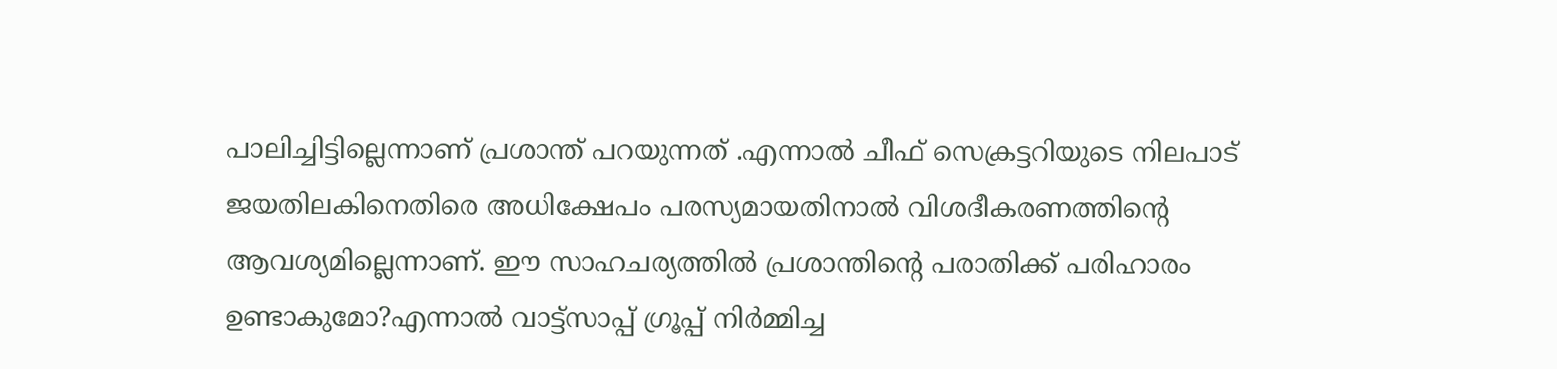പാലിച്ചിട്ടില്ലെന്നാണ് പ്രശാന്ത് പറയുന്നത് .എന്നാൽ ചീഫ് സെക്രട്ടറിയുടെ നിലപാട് ജയതിലകിനെതിരെ അധിക്ഷേപം പരസ്യമായതിനാൽ വിശദീകരണത്തിൻ്റെ ആവശ്യമില്ലെന്നാണ്. ഈ സാഹചര്യത്തിൽ പ്രശാന്തിൻ്റെ പരാതിക്ക് പരിഹാരം ഉണ്ടാകുമോ?എന്നാൽ വാട്ട്സാപ്പ് ഗ്രൂപ്പ് നിർമ്മിച്ച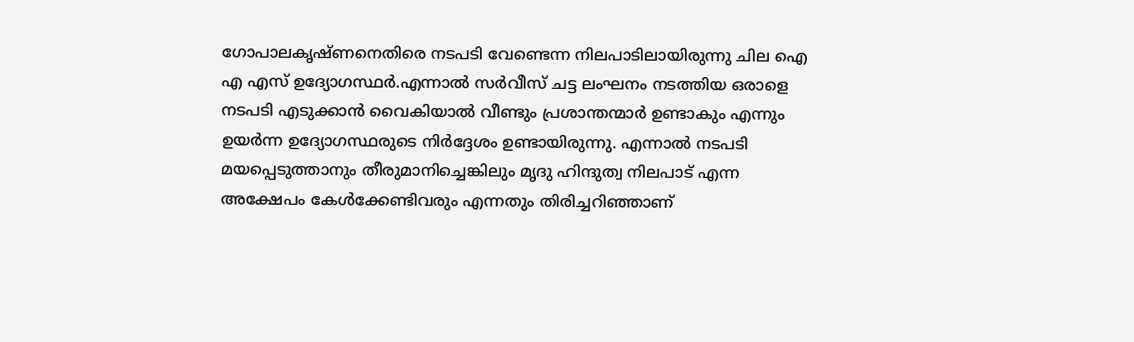ഗോപാലകൃഷ്ണനെതിരെ നടപടി വേണ്ടെന്ന നിലപാടിലായിരുന്നു ചില ഐ എ എസ് ഉദ്യോഗസ്ഥർ.എന്നാൽ സർവീസ് ചട്ട ലംഘനം നടത്തിയ ഒരാളെ നടപടി എടുക്കാൻ വൈകിയാൽ വീണ്ടും പ്രശാന്തന്മാർ ഉണ്ടാകും എന്നും ഉയർന്ന ഉദ്യോഗസ്ഥരുടെ നിർദ്ദേശം ഉണ്ടായിരുന്നു. എന്നാൽ നടപടി മയപ്പെടുത്താനും തീരുമാനിച്ചെങ്കിലും മൃദു ഹിന്ദുത്വ നിലപാട് എന്ന അക്ഷേപം കേൾക്കേണ്ടിവരും എന്നതും തിരിച്ചറിഞ്ഞാണ്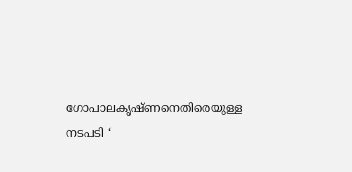ഗോപാലകൃഷ്ണനെതിരെയുള്ള നടപടി ‘